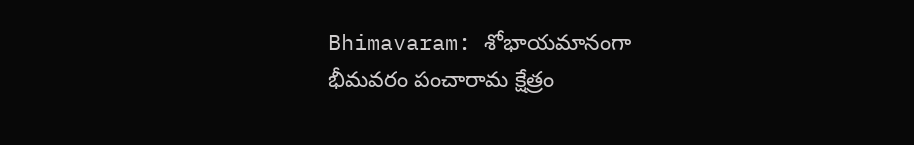Bhimavaram: శోభాయమానంగా భీమవరం పంచారామ క్షేత్రం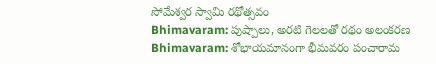సోమేశ్వర స్వామి రథోత్సవం
Bhimavaram: పుష్పాలు, అరటి గెలలతో రథం అలంకరణ
Bhimavaram: శోభాయమానంగా భీమవరం పంచారామ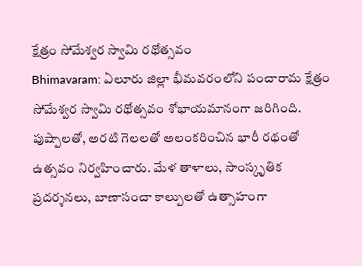క్షేత్రం సోమేశ్వర స్వామి రథోత్సవం
Bhimavaram: ఏలూరు జిల్లా భీమవరంలోని పంచారామ క్షేత్రం సోమేశ్వర స్వామి రథోత్సవం శోభాయమానంగా జరిగింది. పుష్పాలతో, అరటి గెలలతో అలంకరించిన భారీ రథంతో ఉత్సవం నిర్వహించారు. మేళ తాళాలు, సాంస్కృతిక ప్రదర్శనలు, బాణాసంచా కాల్పులతో ఉత్సాహంగా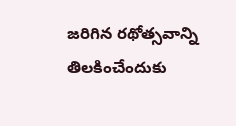జరిగిన రథోత్సవాన్ని తిలకించేందుకు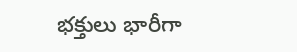భక్తులు భారీగా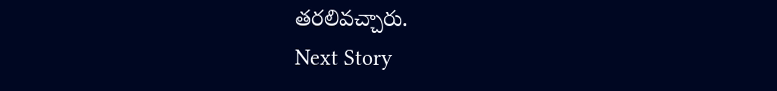తరలివచ్చారు.
Next Story